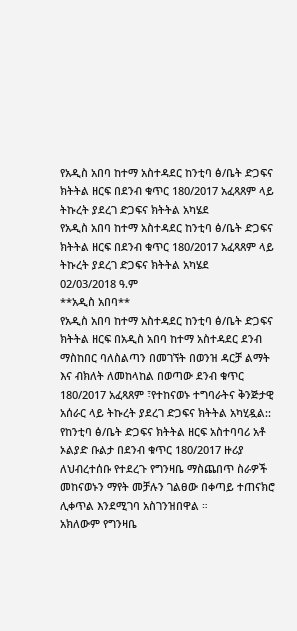የአዲስ አበባ ከተማ አስተዳደር ከንቲባ ፅ/ቤት ድጋፍና ክትትል ዘርፍ በደንብ ቁጥር 180/2017 አፈጻጸም ላይ ትኩረት ያደረገ ድጋፍና ክትትል አካሄደ
የአዲስ አበባ ከተማ አስተዳደር ከንቲባ ፅ/ቤት ድጋፍና ክትትል ዘርፍ በደንብ ቁጥር 180/2017 አፈጻጸም ላይ ትኩረት ያደረገ ድጋፍና ክትትል አካሄደ
02/03/2018 ዓ.ም
**አዲስ አበባ**
የአዲስ አበባ ከተማ አስተዳደር ከንቲባ ፅ/ቤት ድጋፍና ክትትል ዘርፍ በአዲስ አበባ ከተማ አስተዳደር ደንብ ማስከበር ባለስልጣን በመገኘት በወንዝ ዳርቻ ልማት እና ብክለት ለመከላከል በወጣው ደንብ ቁጥር 180/2017 አፈጻጸም ፣የተከናወኑ ተግባራትና ቅንጅታዊ አሰራር ላይ ትኩረት ያደረገ ድጋፍና ክትትል አካሂዷል::
የከንቲባ ፅ/ቤት ድጋፍና ክትትል ዘርፍ አስተባባሪ አቶ ኦልያድ ቡልታ በደንብ ቁጥር 180/2017 ዙሪያ ለህብረተሰቡ የተደረጉ የግንዛቤ ማስጨበጥ ስራዎች መከናወኑን ማየት መቻሉን ገልፀው በቀጣይ ተጠናክሮ ሊቀጥል እንደሚገባ አስገንዝበዋል ።
አክለውም የግንዛቤ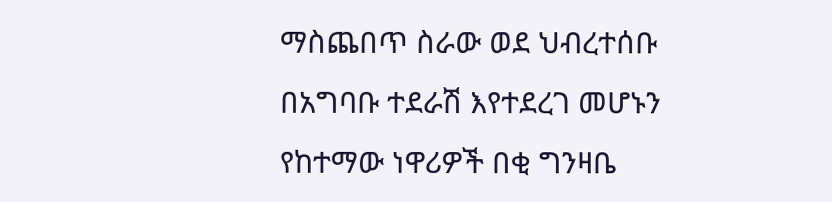ማስጨበጥ ስራው ወደ ህብረተሰቡ በአግባቡ ተደራሽ እየተደረገ መሆኑን የከተማው ነዋሪዎች በቂ ግንዛቤ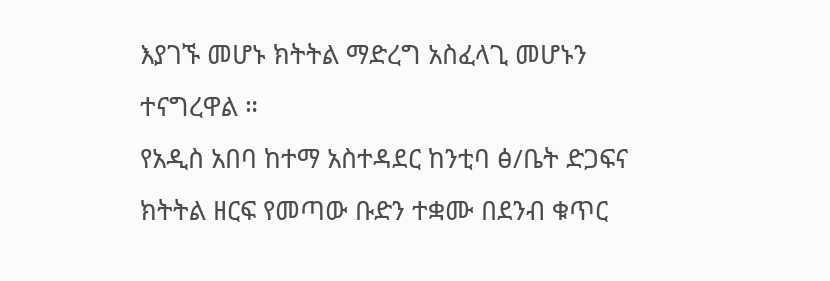እያገኙ መሆኑ ክትትል ማድረግ አስፈላጊ መሆኑን ተናግረዋል ።
የአዲስ አበባ ከተማ አስተዳደር ከንቲባ ፅ/ቤት ድጋፍና ክትትል ዘርፍ የመጣው ቡድን ተቋሙ በደንብ ቁጥር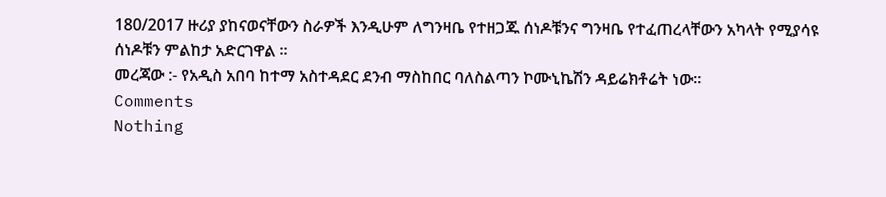180/2017 ዙሪያ ያከናወናቸውን ስራዎች እንዲሁም ለግንዛቤ የተዘጋጁ ሰነዶቹንና ግንዛቤ የተፈጠረላቸውን አካላት የሚያሳዩ ሰነዶቹን ምልከታ አድርገዋል ።
መረጃው :- የአዲስ አበባ ከተማ አስተዳደር ደንብ ማስከበር ባለስልጣን ኮሙኒኬሽን ዳይሬክቶሬት ነው።
Comments
Nothing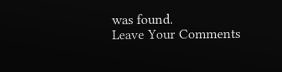was found.
Leave Your Comments